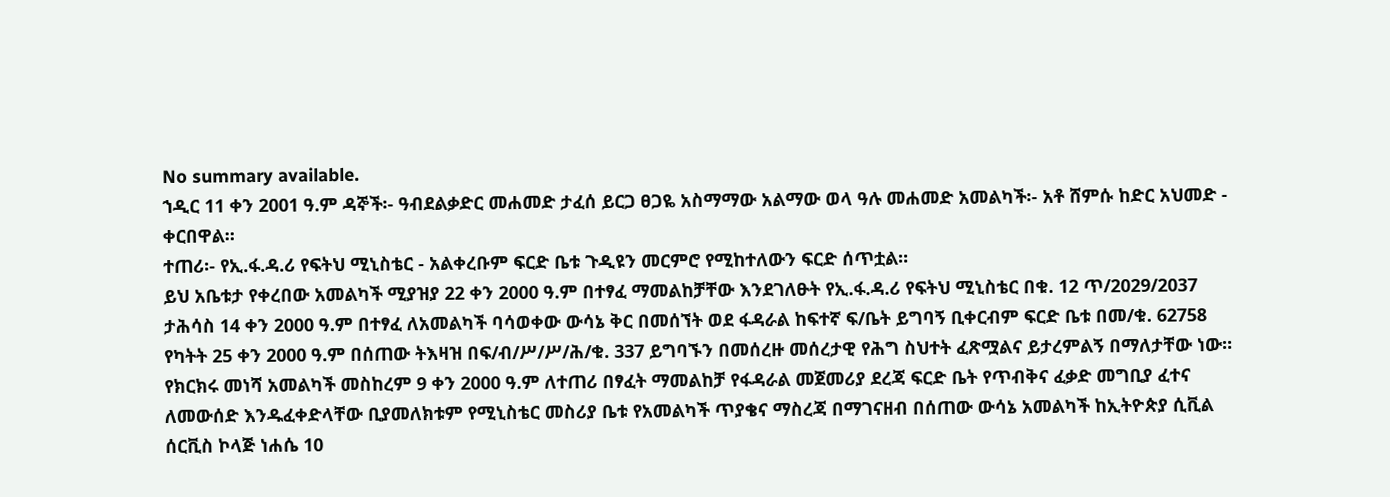No summary available.
ኀዲር 11 ቀን 2001 ዓ.ም ዳኞች፡- ዓብደልቃድር መሐመድ ታፈሰ ይርጋ ፀጋዬ አስማማው አልማው ወላ ዓሉ መሐመድ አመልካች፡- አቶ ሸምሱ ከድር አህመድ - ቀርበዋል።
ተጠሪ፡- የኢ.ፋ.ዳ.ሪ የፍትህ ሚኒስቴር - አልቀረቡም ፍርድ ቤቱ ጉዲዩን መርምሮ የሚከተለውን ፍርድ ሰጥቷል።
ይህ አቤቱታ የቀረበው አመልካች ሚያዝያ 22 ቀን 2000 ዓ.ም በተፃፈ ማመልከቻቸው እንደገለፁት የኢ.ፋ.ዳ.ሪ የፍትህ ሚኒስቴር በቁ. 12 ጥ/2029/2037 ታሕሳስ 14 ቀን 2000 ዓ.ም በተፃፈ ለአመልካች ባሳወቀው ውሳኔ ቅር በመሰኘት ወደ ፋዳራል ከፍተኛ ፍ/ቤት ይግባኝ ቢቀርብም ፍርድ ቤቱ በመ/ቁ. 62758 የካትት 25 ቀን 2000 ዓ.ም በሰጠው ትእዛዝ በፍ/ብ/ሥ/ሥ/ሕ/ቁ. 337 ይግባኙን በመሰረዙ መሰረታዊ የሕግ ስህተት ፈጽሟልና ይታረምልኝ በማለታቸው ነው።
የክርክሩ መነሻ አመልካች መስከረም 9 ቀን 2000 ዓ.ም ለተጠሪ በፃፈት ማመልከቻ የፋዳራል መጀመሪያ ደረጃ ፍርድ ቤት የጥብቅና ፈቃድ መግቢያ ፈተና ለመውሰድ እንዱፈቀድላቸው ቢያመለክቱም የሚኒስቴር መስሪያ ቤቱ የአመልካች ጥያቄና ማስረጃ በማገናዘብ በሰጠው ውሳኔ አመልካች ከኢትዮጵያ ሲቪል ሰርቪስ ኮላጅ ነሐሴ 10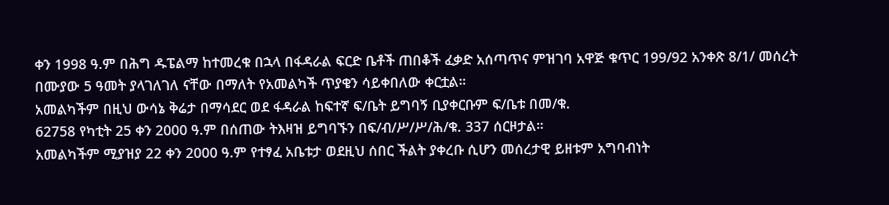ቀን 1998 ዓ.ም በሕግ ዱፔልማ ከተመረቁ በኋላ በፋዳራል ፍርድ ቤቶች ጠበቆች ፈቃድ አሰጣጥና ምዝገባ አዋጅ ቁጥር 199/92 አንቀጽ 8/1/ መሰረት በሙያው 5 ዓመት ያላገለገለ ናቸው በማለት የአመልካች ጥያቄን ሳይቀበለው ቀርቷል።
አመልካችም በዚህ ውሳኔ ቅሬታ በማሳደር ወደ ፋዳራል ከፍተኛ ፍ/ቤት ይግባኝ ቢያቀርቡም ፍ/ቤቱ በመ/ቁ.
62758 የካቲት 25 ቀን 2000 ዓ.ም በሰጠው ትእዛዝ ይግባኙን በፍ/ብ/ሥ/ሥ/ሕ/ቁ. 337 ሰርዞታል።
አመልካችም ሚያዝያ 22 ቀን 2000 ዓ.ም የተፃፈ አቤቱታ ወደዚህ ሰበር ችልት ያቀረቡ ሲሆን መሰረታዊ ይዘቱም አግባብነት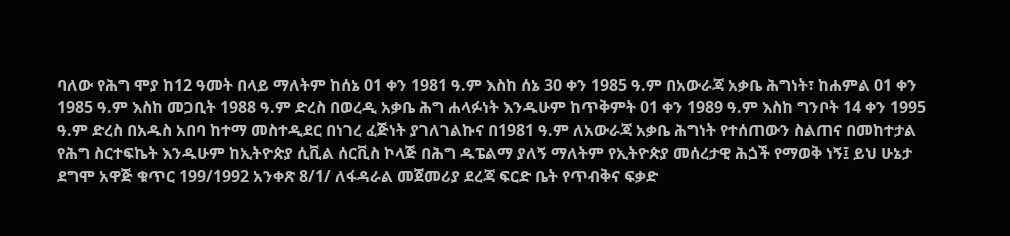ባለው የሕግ ሞያ ከ12 ዓመት በላይ ማለትም ከሰኔ 01 ቀን 1981 ዓ.ም እስከ ሰኔ 30 ቀን 1985 ዓ.ም በአውራጃ አቃቤ ሕግነት፣ ከሐምል 01 ቀን 1985 ዓ.ም እስከ መጋቢት 1988 ዓ.ም ድረስ በወረዲ አቃቤ ሕግ ሐላፉነት እንዱሁም ከጥቅምት 01 ቀን 1989 ዓ.ም እስከ ግንቦት 14 ቀን 1995 ዓ.ም ድረስ በአዱስ አበባ ከተማ መስተዲደር በነገረ ፈጅነት ያገለገልኩና በ1981 ዓ.ም ለአውራጃ አቃቤ ሕግነት የተሰጠውን ስልጠና በመከተታል የሕግ ስርተፍኬት እንዱሁም ከኢትዮጵያ ሲቪል ሰርቪስ ኮላጅ በሕግ ዱፔልማ ያለኝ ማለትም የኢትዮጵያ መሰረታዊ ሕጏች የማወቅ ነኝ፤ ይህ ሁኔታ ደግሞ አዋጅ ቁጥር 199/1992 አንቀጽ 8/1/ ለፋዳራል መጀመሪያ ደረጃ ፍርድ ቤት የጥብቅና ፍቃድ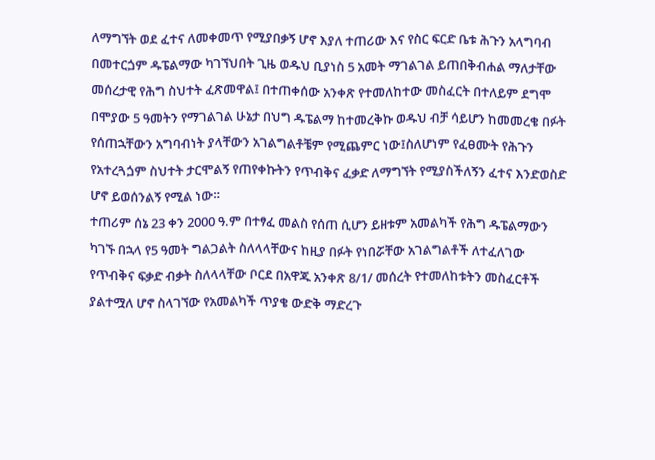ለማግኘት ወደ ፈተና ለመቀመጥ የሚያበቃኝ ሆኖ እያለ ተጠሪው እና የስር ፍርድ ቤቱ ሕጉን አላግባብ በመተርጏም ዱፔልማው ካገኘህበት ጊዜ ወዱህ ቢያነስ 5 አመት ማገልገል ይጠበቅብሐል ማለታቸው መሰረታዊ የሕግ ስህተት ፈጽመዋል፤ በተጠቀሰው አንቀጽ የተመለከተው መስፈርት በተለይም ደግሞ በሞያው 5 ዓመትን የማገልገል ሁኔታ በህግ ዱፔልማ ከተመረቅኩ ወዱህ ብቻ ሳይሆን ከመመረቄ በፉት የሰጠኋቸውን አግባብነት ያላቸውን አገልግልቶቼም የሚጨምር ነው፤ስለሆነም የፈፀሙት የሕጉን የአተረጓጏም ስህተት ታርሞልኝ የጠየቀኩትን የጥብቅና ፈቃድ ለማግኘት የሚያስችለኝን ፈተና እንድወስድ ሆኖ ይወሰንልኝ የሚል ነው።
ተጠሪም ሰኔ 23 ቀን 2000 ዓ.ም በተፃፈ መልስ የሰጠ ሲሆን ይዘቱም አመልካች የሕግ ዱፔልማውን ካገኙ በኋላ የ5 ዓመት ግልጋልት ስለላላቸውና ከዚያ በፉት የነበሯቸው አገልግልቶች ለተፈለገው የጥብቅና ፍቃድ ብቃት ስለላላቸው ቦርደ በአዋጁ አንቀጽ 8/1/ መሰረት የተመለከቱትን መስፈርቶች ያልተሟለ ሆኖ ስላገኘው የአመልካች ጥያቄ ውድቅ ማድረጉ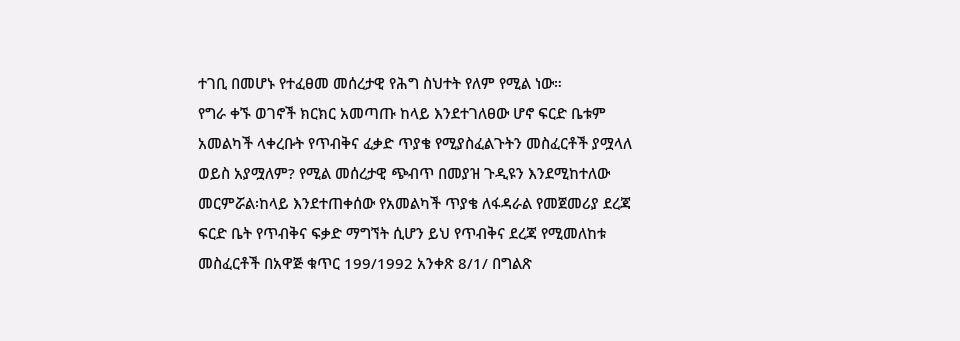ተገቢ በመሆኑ የተፈፀመ መሰረታዊ የሕግ ስህተት የለም የሚል ነው።
የግራ ቀኙ ወገኖች ክርክር አመጣጡ ከላይ እንደተገለፀው ሆኖ ፍርድ ቤቱም አመልካች ላቀረቡት የጥብቅና ፈቃድ ጥያቄ የሚያስፈልጉትን መስፈርቶች ያሟላለ ወይስ አያሟለም? የሚል መሰረታዊ ጭብጥ በመያዝ ጉዲዩን እንደሚከተለው መርምሯል፡ከላይ እንደተጠቀሰው የአመልካች ጥያቄ ለፋዳራል የመጀመሪያ ደረጃ ፍርድ ቤት የጥብቅና ፍቃድ ማግኘት ሲሆን ይህ የጥብቅና ደረጃ የሚመለከቱ መስፈርቶች በአዋጅ ቁጥር 199/1992 አንቀጽ 8/1/ በግልጽ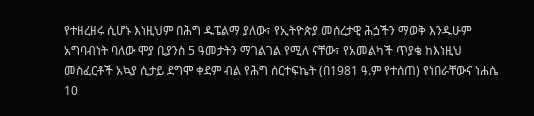የተዘረዘሩ ሲሆኑ እነዚህም በሕግ ዱፔልማ ያለው፣ የኢትዮጵያ መሰረታዊ ሕጏችን ማወቅ እንዱሁም አግባብነት ባለው ሞያ ቢያንስ 5 ዓመታትን ማገልገል የሚለ ናቸው፣ የአመልካች ጥያቄ ከእነዚህ መስፈርቶች አኳያ ሲታይ ደግሞ ቀደም ብል የሕግ ሰርተፍኬት (በ1981 ዓ.ም የተሰጠ) የነበራቸውና ነሐሴ 10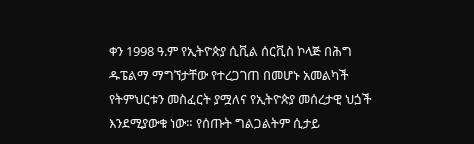ቀን 1998 ዓ.ም የኢትዮጵያ ሲቪል ሰርቪስ ኮላጅ በሕግ ዱፔልማ ማግኘታቸው የተረጋገጠ በመሆኑ አመልካች የትምህርቱን መስፈርት ያሟለና የኢትዮጵያ መሰረታዊ ህጏች እንደሚያውቁ ነው። የሰጡት ግልጋልትም ሲታይ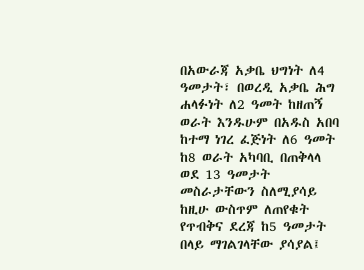በአውራጃ አቃቤ ህግነት ለ4 ዓመታት፣ በወረዲ አቃቤ ሕግ ሐላፉነት ለ2 ዓመት ከዘጠኝ ወራት እንዱሁም በአዱስ አበባ ከተማ ነገረ ፈጅነት ለ6 ዓመት ከ8 ወራት አካባቢ በጠቅላላ ወደ 13 ዓመታት መስራታቸውን ስለሚያሳይ ከዚሁ ውስጥም ለጠየቁት የጥብቅና ደረጃ ከ5 ዓመታት በላይ ማገልገላቸው ያሳያል፤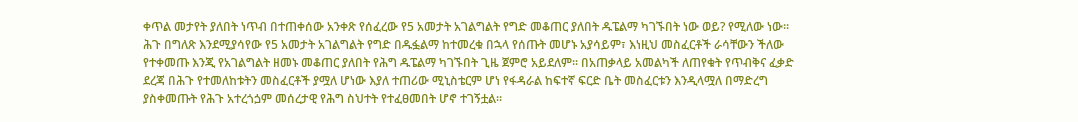ቀጥል መታየት ያለበት ነጥብ በተጠቀሰው አንቀጽ የሰፈረው የ5 አመታት አገልግልት የግድ መቆጠር ያለበት ዱፔልማ ካገኙበት ነው ወይ? የሚለው ነው። ሕጉ በግለጽ እንደሚያሳየው የ5 አመታት አገልግልት የግድ በዱፏልማ ከተመረቁ በኋላ የሰጡት መሆኑ አያሳይም፣ እነዚህ መስፈርቶች ራሳቸውን ችለው የተቀመጡ እንጂ የአገልግልት ዘመኑ መቆጠር ያለበት የሕግ ዱፔልማ ካገኙበት ጊዜ ጀምሮ አይደለም። በአጠቃላይ አመልካች ለጠየቁት የጥብቅና ፈቃድ ደረጃ በሕጉ የተመለከቱትን መስፈርቶች ያሟለ ሆነው እያለ ተጠሪው ሚኒስቴርም ሆነ የፋዳራል ከፍተኛ ፍርድ ቤት መስፈርቱን እንዲላሟለ በማድረግ ያስቀመጡት የሕጉ አተረጎጏም መሰረታዊ የሕግ ስህተት የተፈፀመበት ሆኖ ተገኝቷል።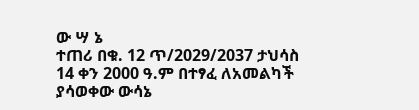ው ሣ ኔ
ተጠሪ በቁ. 12 ጥ/2029/2037 ታህሳስ 14 ቀን 2000 ዓ.ም በተፃፈ ለአመልካች ያሳወቀው ውሳኔ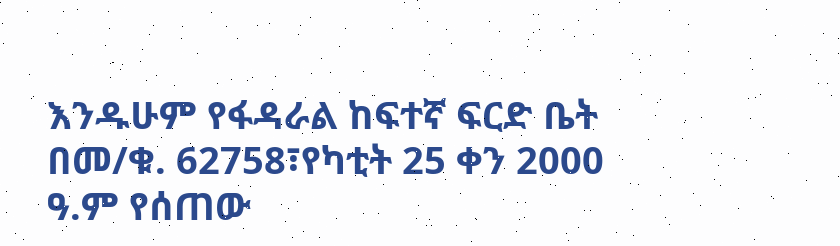እንዱሁም የፋዳራል ከፍተኛ ፍርድ ቤት በመ/ቁ. 62758፣የካቲት 25 ቀን 2000 ዓ.ም የሰጠው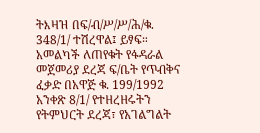ትእዛዝ በፍ/ብ/ሥ/ሥ/ሕ/ቁ. 348/1/ ተሽረዋል፤ ይፃፍ።
አመልካች ለጠየቁት የፋዳራል መጀመሪያ ደረጃ ፍ/ቤት የጥብቅና ፈቃድ በአዋጅ ቁ. 199/1992 አንቀጽ 8/1/ የተዘረዘሩትን የትምህርት ደረጃ፣ የአገልግልት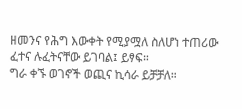ዘመንና የሕግ እውቀት የሚያሟለ ስለሆነ ተጠሪው ፈተና ሉፈትናቸው ይገባል፤ ይፃፍ።
ግራ ቀኙ ወገኖች ወጪና ኪሳራ ይቻቻለ።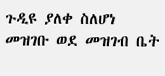ጉዲዩ ያለቀ ስለሆነ መዝገቡ ወደ መዝገብ ቤት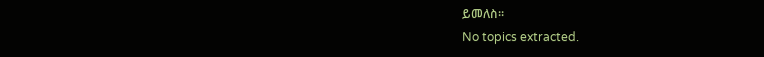ይመለስ።
No topics extracted.